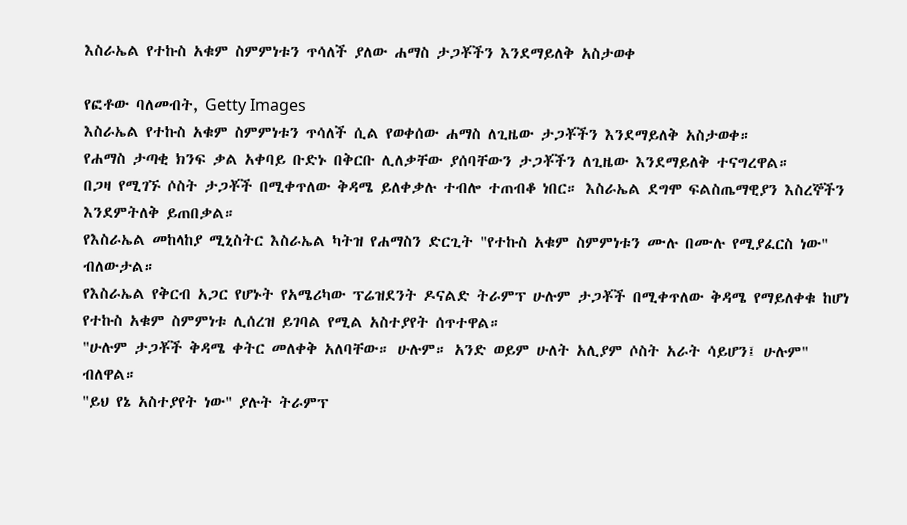እስራኤል የተኩስ አቁም ስምምነቱን ጥሳለች ያለው ሐማስ ታጋቾችን እንደማይለቅ አስታወቀ

የፎቶው ባለመብት, Getty Images
እስራኤል የተኩስ አቁም ስምምነቱን ጥሳለች ሲል የወቀሰው ሐማስ ለጊዜው ታጋቾችን እንደማይለቅ አስታወቀ።
የሐማስ ታጣቂ ክንፍ ቃል አቀባይ ቡድኑ በቅርቡ ሊለቃቸው ያሰባቸውን ታጋቾችን ለጊዜው እንደማይለቅ ተናግረዋል።
በጋዛ የሚገኙ ሶስት ታጋቾች በሚቀጥለው ቅዳሜ ይለቀቃሉ ተብሎ ተጠብቆ ነበር። እስራኤል ደግሞ ፍልስጤማዊያን እስረኞችን እንደምትለቅ ይጠበቃል።
የእስራኤል መከላከያ ሚኒስትር እስራኤል ካትዝ የሐማስን ድርጊት "የተኩስ አቁም ስምምነቱን ሙሉ በሙሉ የሚያፈርስ ነው" ብለውታል።
የእስራኤል የቅርብ አጋር የሆኑት የአሜሪካው ፕሬዝደንት ዶናልድ ትራምፕ ሁሉም ታጋቾች በሚቀጥለው ቅዳሜ የማይለቀቁ ከሆነ የተኩስ አቁም ስምምነቱ ሊሰረዝ ይገባል የሚል አስተያየት ሰጥተዋል።
"ሁሉም ታጋቾች ቅዳሜ ቀትር መለቀቅ አለባቸው። ሁሉም። አንድ ወይም ሁለት አሊያም ሶስት አራት ሳይሆን፤ ሁሉም" ብለዋል።
"ይህ የኔ አስተያየት ነው" ያሉት ትራምፕ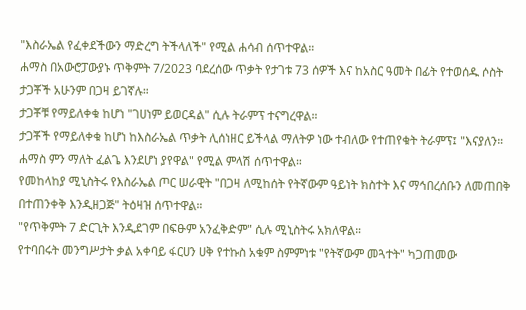"እስራኤል የፈቀደችውን ማድረግ ትችላለች" የሚል ሐሳብ ሰጥተዋል።
ሐማስ በአውሮፓውያኑ ጥቅምት 7/2023 ባደረሰው ጥቃት የታገቱ 73 ሰዎች እና ከአስር ዓመት በፊት የተወሰዱ ሶስት ታጋቾች አሁንም በጋዛ ይገኛሉ።
ታጋቾቹ የማይለቀቁ ከሆነ "ገሀነም ይወርዳል" ሲሉ ትራምፕ ተናግረዋል።
ታጋቾች የማይለቀቁ ከሆነ ከእስራኤል ጥቃት ሊሰነዘር ይችላል ማለትዎ ነው ተብለው የተጠየቁት ትራምፕ፤ "እናያለን። ሐማስ ምን ማለት ፈልጌ እንደሆነ ያየዋል" የሚል ምላሽ ሰጥተዋል።
የመከላከያ ሚኒስትሩ የእስራኤል ጦር ሠራዊት "በጋዛ ለሚከሰት የትኛውም ዓይነት ክስተት እና ማኅበረሰቡን ለመጠበቅ በተጠንቀቅ እንዲዘጋጅ" ትዕዛዝ ሰጥተዋል።
"የጥቅምት 7 ድርጊት እንዲደገም በፍፁም አንፈቅድም" ሲሉ ሚኒስትሩ አክለዋል።
የተባበሩት መንግሥታት ቃል አቀባይ ፋርሀን ሀቅ የተኩስ አቁም ስምምነቱ "የትኛውም መጓተት" ካጋጠመው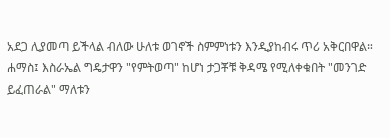አደጋ ሊያመጣ ይችላል ብለው ሁለቱ ወገኖች ስምምነቱን እንዲያከብሩ ጥሪ አቅርበዋል።
ሐማስ፤ እስራኤል ግዴታዋን "የምትወጣ" ከሆነ ታጋቾቹ ቅዳሜ የሚለቀቁበት "መንገድ ይፈጠራል" ማለቱን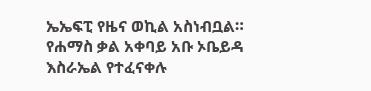ኤኤፍፒ የዜና ወኪል አስነብቧል።
የሐማስ ቃል አቀባይ አቡ ኦቤይዳ እስራኤል የተፈናቀሉ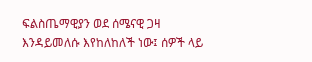ፍልስጤማዊያን ወደ ሰሜናዊ ጋዛ እንዳይመለሱ እየከለከለች ነው፤ ሰዎች ላይ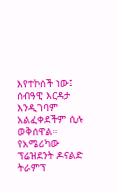እየተኮሰች ነው፤ ሰብዓዊ እርዳታ እንዲገባም አልፈቀደችም ሲሉ ወቅሰዋል።
የአሜሪካው ፕሬዝደንት ዶናልድ ትራምፕ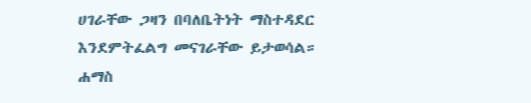ሀገራቸው ጋዛን በባለቤትነት ማስተዳደር እንደምትፈልግ መናገራቸው ይታወሳል።
ሐማስ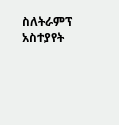ስለትራምፕ አስተያየት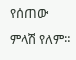የሰጠው ምላሽ የለም።